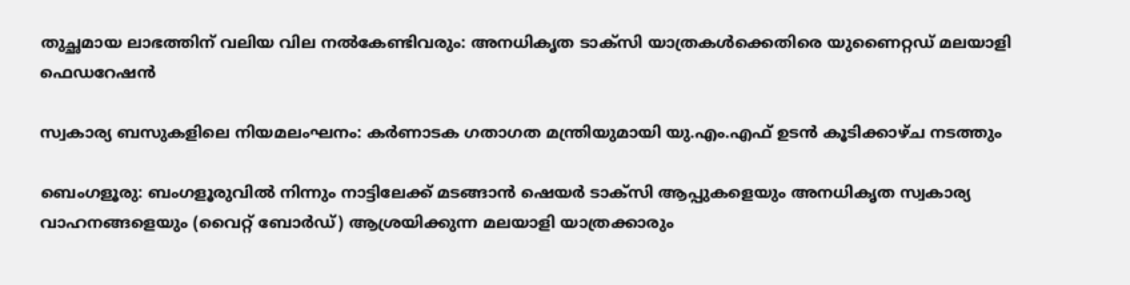തുച്ഛമായ ലാഭത്തിന് വലിയ വില നൽകേണ്ടിവരും: അനധികൃത ടാക്‌സി യാത്രകൾക്കെതിരെ യുണൈറ്റഡ് മലയാളി ഫെഡറേഷൻ

സ്വകാര്യ ബസുകളിലെ നിയമലംഘനം: കർണാടക ഗതാഗത മന്ത്രിയുമായി യു.എം.എഫ് ഉടൻ കൂടിക്കാഴ്ച നടത്തും

ബെംഗളൂരു: ബംഗളൂരുവിൽ നിന്നും നാട്ടിലേക്ക് മടങ്ങാൻ ഷെയർ ടാക്‌സി ആപ്പുകളെയും അനധികൃത സ്വകാര്യ വാഹനങ്ങളെയും (വൈറ്റ് ബോർഡ്) ആശ്രയിക്കുന്ന മലയാളി യാത്രക്കാരും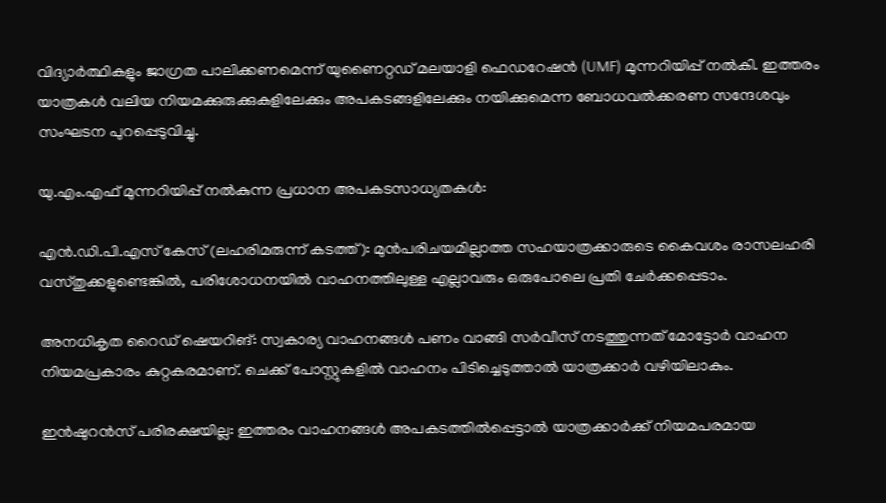വിദ്യാർത്ഥികളും ജാഗ്രത പാലിക്കണമെന്ന് യുണൈറ്റഡ് മലയാളി ഫെഡറേഷൻ (UMF) മുന്നറിയിപ്പ് നൽകി. ഇത്തരം യാത്രകൾ വലിയ നിയമക്കുരുക്കുകളിലേക്കും അപകടങ്ങളിലേക്കും നയിക്കുമെന്ന ബോധവൽക്കരണ സന്ദേശവും സംഘടന പുറപ്പെടുവിച്ചു.

യു.എം.എഫ് മുന്നറിയിപ്പ് നൽകുന്ന പ്രധാന അപകടസാധ്യതകൾ:

എൻ.ഡി.പി.എസ് കേസ് (ലഹരിമരുന്ന് കടത്ത്): മുൻപരിചയമില്ലാത്ത സഹയാത്രക്കാരുടെ കൈവശം രാസലഹരി വസ്തുക്കളുണ്ടെങ്കിൽ, പരിശോധനയിൽ വാഹനത്തിലുള്ള എല്ലാവരും ഒരുപോലെ പ്രതി ചേർക്കപ്പെടാം.

അനധികൃത റൈഡ് ഷെയറിങ്: സ്വകാര്യ വാഹനങ്ങൾ പണം വാങ്ങി സർവീസ് നടത്തുന്നത് മോട്ടോർ വാഹന നിയമപ്രകാരം കുറ്റകരമാണ്. ചെക്ക് പോസ്റ്റുകളിൽ വാഹനം പിടിച്ചെടുത്താൽ യാത്രക്കാർ വഴിയിലാകും.

ഇൻഷുറൻസ് പരിരക്ഷയില്ല: ഇത്തരം വാഹനങ്ങൾ അപകടത്തിൽപ്പെട്ടാൽ യാത്രക്കാർക്ക് നിയമപരമായ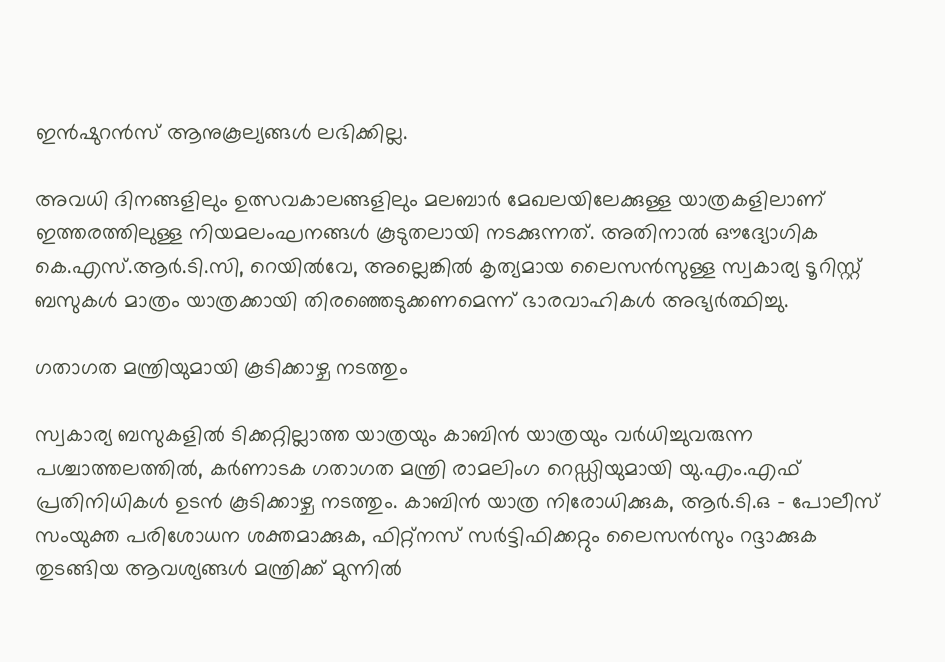ഇൻഷുറൻസ് ആനുകൂല്യങ്ങൾ ലഭിക്കില്ല.

അവധി ദിനങ്ങളിലും ഉത്സവകാലങ്ങളിലും മലബാർ മേഖലയിലേക്കുള്ള യാത്രകളിലാണ് ഇത്തരത്തിലുള്ള നിയമലംഘനങ്ങൾ കൂടുതലായി നടക്കുന്നത്. അതിനാൽ ഔദ്യോഗിക കെ.എസ്.ആർ.ടി.സി, റെയിൽവേ, അല്ലെങ്കിൽ കൃത്യമായ ലൈസൻസുള്ള സ്വകാര്യ ടൂറിസ്റ്റ് ബസുകൾ മാത്രം യാത്രക്കായി തിരഞ്ഞെടുക്കണമെന്ന് ഭാരവാഹികൾ അഭ്യർത്ഥിച്ചു.

ഗതാഗത മന്ത്രിയുമായി കൂടിക്കാഴ്ച നടത്തും

സ്വകാര്യ ബസുകളിൽ ടിക്കറ്റില്ലാത്ത യാത്രയും കാബിൻ യാത്രയും വർധിച്ചുവരുന്ന പശ്ചാത്തലത്തിൽ, കർണാടക ഗതാഗത മന്ത്രി രാമലിംഗ റെഡ്ഡിയുമായി യു.എം.എഫ് പ്രതിനിധികൾ ഉടൻ കൂടിക്കാഴ്ച നടത്തും. കാബിൻ യാത്ര നിരോധിക്കുക, ആർ.ടി.ഒ – പോലീസ് സംയുക്ത പരിശോധന ശക്തമാക്കുക, ഫിറ്റ്‌നസ് സർട്ടിഫിക്കറ്റും ലൈസൻസും റദ്ദാക്കുക തുടങ്ങിയ ആവശ്യങ്ങൾ മന്ത്രിക്ക് മുന്നിൽ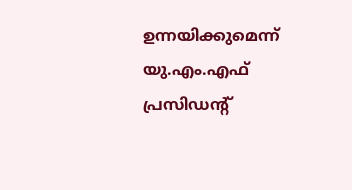ഉന്നയിക്കുമെന്ന് യു.എം.എഫ് പ്രസിഡന്റ്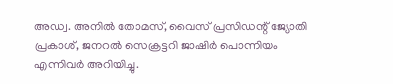അഡ്വ. അനിൽ തോമസ്, വൈസ് പ്രസിഡന്റ് ജ്യോതി പ്രകാശ്, ജനറൽ സെക്രട്ടറി ജാഷിർ പൊന്നിയം എന്നിവർ അറിയിച്ചു.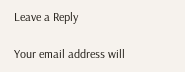Leave a Reply

Your email address will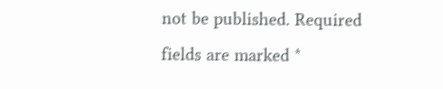not be published. Required fields are marked *